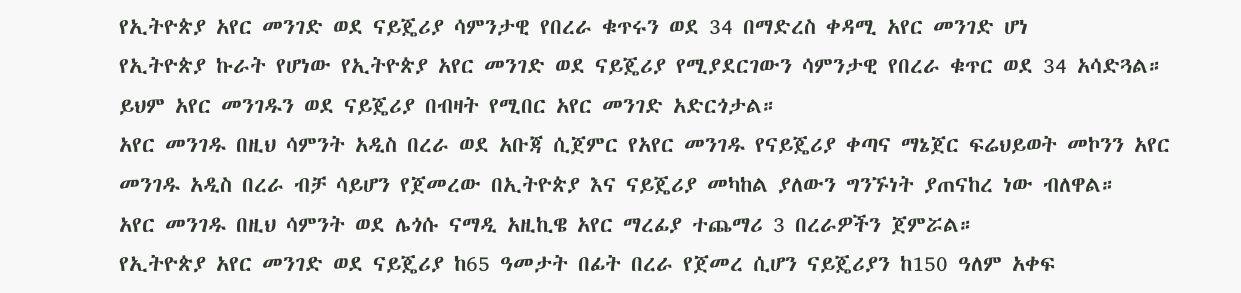የኢትዮጵያ አየር መንገድ ወደ ናይጄሪያ ሳምንታዊ የበረራ ቁጥሩን ወደ 34 በማድረስ ቀዳሚ አየር መንገድ ሆነ
የኢትዮጵያ ኩራት የሆነው የኢትዮጵያ አየር መንገድ ወደ ናይጄሪያ የሚያደርገውን ሳምንታዊ የበረራ ቁጥር ወደ 34 አሳድጓል። ይህም አየር መንገዱን ወደ ናይጄሪያ በብዛት የሚበር አየር መንገድ አድርጎታል።
አየር መንገዱ በዚህ ሳምንት አዲስ በረራ ወደ አቡጃ ሲጀምር የአየር መንገዱ የናይጄሪያ ቀጣና ማኔጀር ፍሬህይወት መኮንን አየር መንገዱ አዲስ በረራ ብቻ ሳይሆን የጀመረው በኢትዮጵያ እና ናይጄሪያ መካከል ያለውን ግንኙነት ያጠናከረ ነው ብለዋል።
አየር መንገዱ በዚህ ሳምንት ወደ ሌጎሱ ናማዲ አዚኪዌ አየር ማረፊያ ተጨማሪ 3 በረራዎችን ጀምሯል።
የኢትዮጵያ አየር መንገድ ወደ ናይጄሪያ ከ65 ዓመታት በፊት በረራ የጀመረ ሲሆን ናይጄሪያን ከ150 ዓለም አቀፍ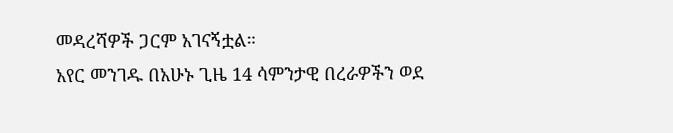መዳረሻዎች ጋርም አገናኝቷል።
አየር መንገዱ በአሁኑ ጊዜ 14 ሳምንታዊ በረራዎችን ወደ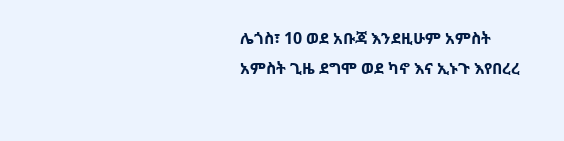ሌጎስ፣ 10 ወደ አቡጃ እንደዚሁም አምስት አምስት ጊዜ ደግሞ ወደ ካኖ እና ኢኑጉ እየበረረ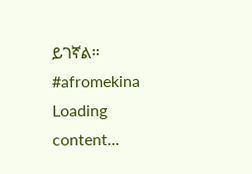ይገኛል።
#afromekina
Loading content...